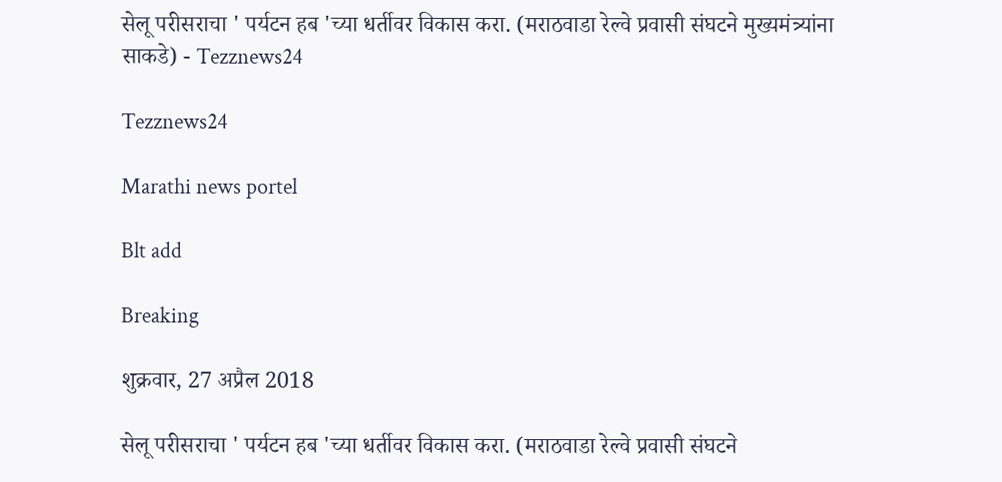सेलू परीसराचा ' पर्यटन हब 'च्या धर्तीवर विकास करा. (मराठवाडा रेल्वे प्रवासी संघटने मुख्यमंत्र्यांना साकडे) - Tezznews24

Tezznews24

Marathi news portel

Blt add

Breaking

शुक्रवार, 27 अप्रैल 2018

सेलू परीसराचा ' पर्यटन हब 'च्या धर्तीवर विकास करा. (मराठवाडा रेल्वे प्रवासी संघटने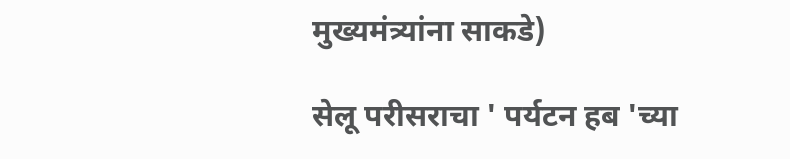मुख्यमंत्र्यांना साकडे)

सेलू परीसराचा ' पर्यटन हब 'च्या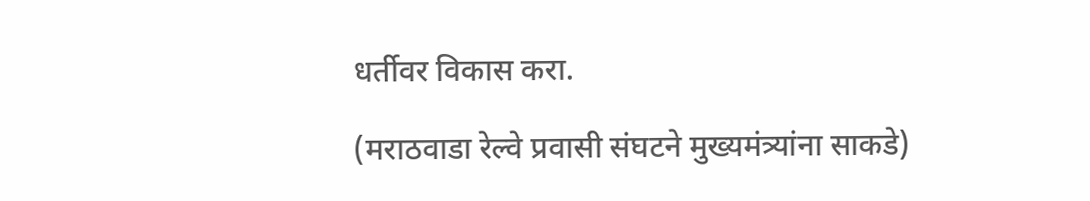धर्तीवर विकास करा.

(मराठवाडा रेल्वे प्रवासी संघटने मुख्यमंत्र्यांना साकडे)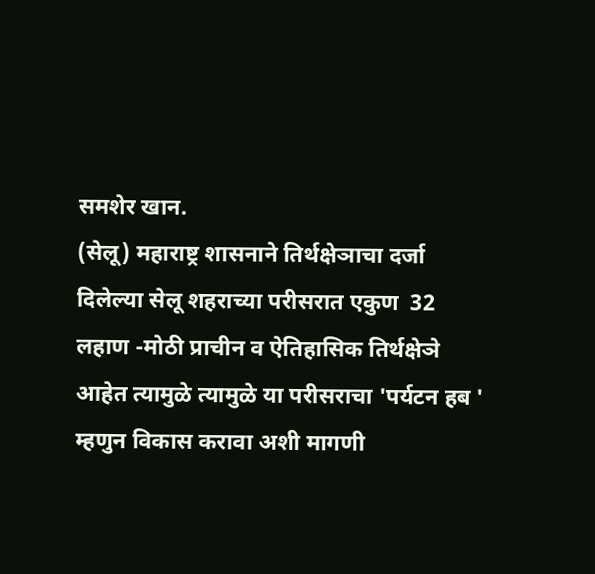समशेर खान.
(सेलू) महाराष्ट्र शासनाने तिर्थक्षेञाचा दर्जा दिलेल्या सेलू शहराच्या परीसरात एकुण  32 लहाण -मोठी प्राचीन व ऐतिहासिक तिर्थक्षेञे आहेत त्यामुळे त्यामुळे या परीसराचा 'पर्यटन हब ' म्हणुन विकास करावा अशी मागणी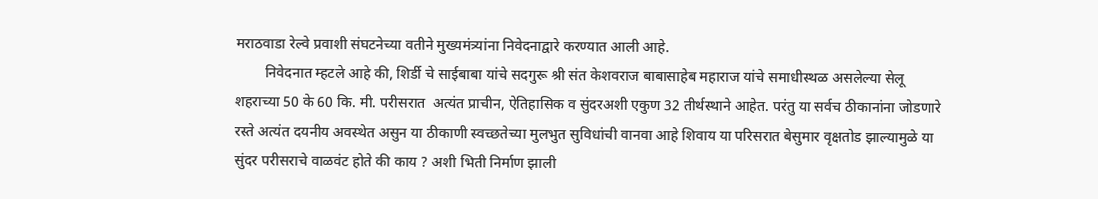मराठवाडा रेल्वे प्रवाशी संघटनेच्या वतीने मुख्यमंत्र्यांना निवेदनाद्वारे करण्यात आली आहे.
        निवेदनात म्हटले आहे की, शिर्डी चे साईबाबा यांचे सदगुरू श्री संत केशवराज बाबासाहेब महाराज यांचे समाधीस्थळ असलेल्या सेलू शहराच्या 50 के 60 कि. मी. परीसरात  अत्यंत प्राचीन, ऐतिहासिक व सुंदरअशी एकुण 32 तीर्थस्थाने आहेत. परंतु या सर्वच ठीकानांना जोडणारे रस्ते अत्यंत दयनीय अवस्थेत असुन या ठीकाणी स्वच्छतेच्या मुलभुत सुविधांची वानवा आहे शिवाय या परिसरात बेसुमार वृक्षतोड झाल्यामुळे या सुंदर परीसराचे वाळवंट होते की काय ? अशी भिती निर्माण झाली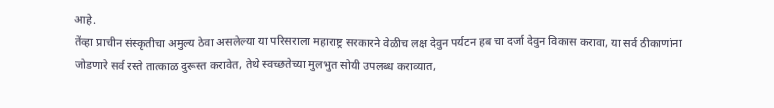आहे.
तेंव्हा प्राचीन संस्कृतीचा अमुल्य ठेवा असलेल्या या परिसराला महाराष्ट्र सरकारने वेळीच लक्ष देवुन पर्यटन हब चा दर्जा देवुन विकास करावा, या सर्व ठीकाणांना जोडणारे सर्व रस्ते तात्काळ दुरूस्त करावेत, तेथे स्वच्छतेच्या मुलभुत सोयी उपलब्ध कराव्यात,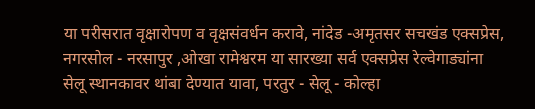या परीसरात वृक्षारोपण व वृक्षसंवर्धन करावे, नांदेड -अमृतसर सचखंड एक्सप्रेस, नगरसोल - नरसापुर ,ओखा रामेश्वरम या सारख्या सर्व एक्सप्रेस रेल्वेगाड्यांना सेलू स्थानकावर थांबा देण्यात यावा, परतुर - सेलू - कोल्हा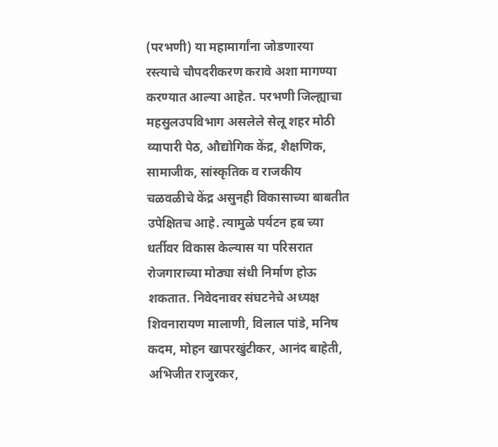(परभणी) या महामार्गांना जोडणारया रस्त्याचे चौपदरीकरण करावे अशा मागण्या करण्यात आल्या आहेत. परभणी जिल्ह्याचा महसुलउपविभाग असलेले सेलू शहर मोठी व्यापारी पेठ, औद्योगिक केंद्र, शैक्षणिक, सामाजीक, सांस्कृतिक व राजकीय चळवळीचे केंद्र असुनही विकासाच्या बाबतीत उपेक्षितच आहे. त्यामुळे पर्यटन हब च्या धर्तीवर विकास केल्यास या परिसरात रोजगाराच्या मोठ्या संधी निर्माण होऊ शकतात. निवेदनावर संघटनेचे अध्यक्ष शिवनारायण मालाणी, विलाल पांडे, मनिष कदम, मोहन खापरखुंटीकर, आनंद बाहेती, अभिजीत राजुरकर,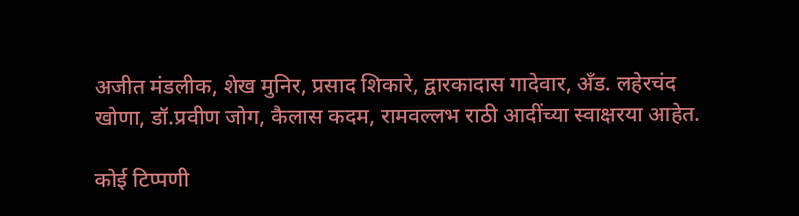अजीत मंडलीक, शेख मुनिर, प्रसाद शिकारे, द्वारकादास गादेवार, अँड. लहेरचंद खोणा, डॉ.प्रवीण जोग, कैलास कदम, रामवल्लभ राठी आदींच्या स्वाक्षरया आहेत.

कोई टिप्पणी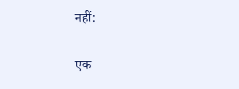नहीं:

एक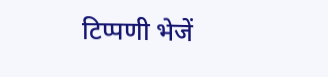टिप्पणी भेजें